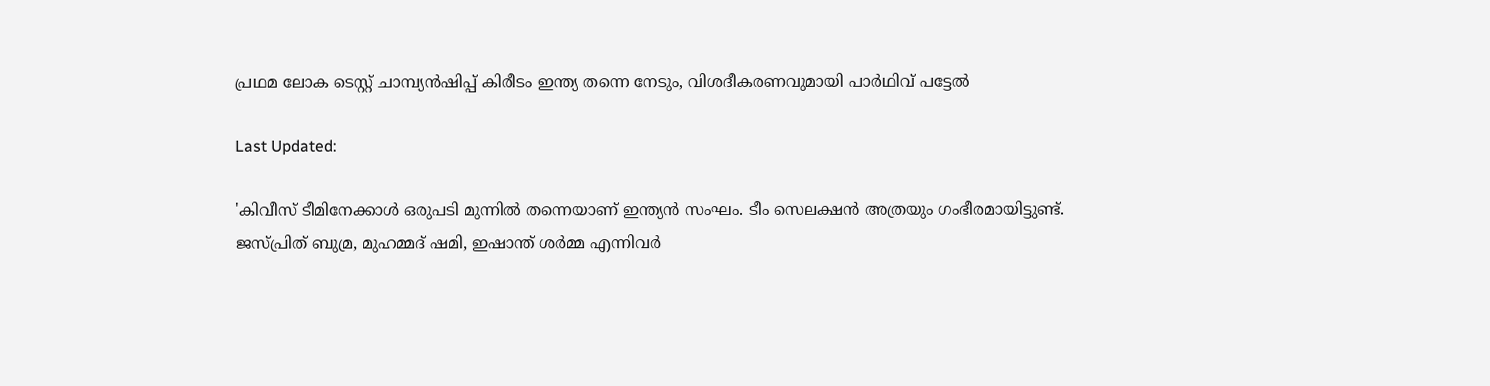പ്രഥമ ലോക ടെസ്റ്റ്‌ ചാമ്പ്യൻഷിപ്പ് കിരീടം ഇന്ത്യ തന്നെ നേടും, വിശദീകരണവുമായി പാർഥിവ് പട്ടേൽ

Last Updated:

'കിവീസ് ടീമിനേക്കാള്‍ ഒരുപടി മുന്നില്‍ തന്നെയാണ് ഇന്ത്യന്‍ സംഘം. ടീം സെലക്ഷൻ അത്രയും ഗംഭീരമായിട്ടുണ്ട്. ജസ്പ്രിത് ബുമ്ര, മുഹമ്മദ് ഷമി, ഇഷാന്ത് ശര്‍മ്മ എന്നിവര്‍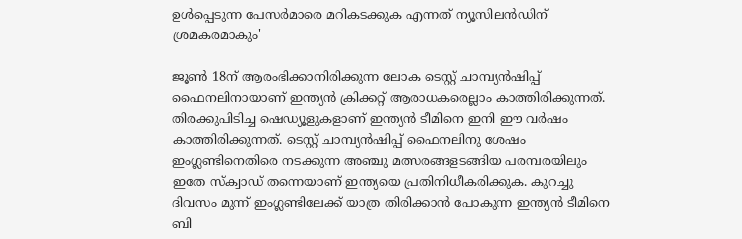ഉള്‍പ്പെടുന്ന പേസര്‍മാരെ മറികടക്കുക എന്നത് ന്യൂസിലൻഡിന് ശ്രമകരമാകും'

ജൂൺ 18ന് ആരംഭിക്കാനിരിക്കുന്ന ലോക ടെസ്റ്റ്‌ ചാമ്പ്യൻഷിപ്പ് ഫൈനലിനായാണ് ഇന്ത്യൻ ക്രിക്കറ്റ് ആരാധകരെല്ലാം കാത്തിരിക്കുന്നത്. തിരക്കുപിടിച്ച ഷെഡ്യൂളുകളാണ് ഇന്ത്യൻ ടീമിനെ ഇനി ഈ വർഷം കാത്തിരിക്കുന്നത്. ടെസ്റ്റ്‌ ചാമ്പ്യൻഷിപ്പ് ഫൈനലിനു ശേഷം ഇംഗ്ലണ്ടിനെതിരെ നടക്കുന്ന അഞ്ചു മത്സരങ്ങളടങ്ങിയ പരമ്പരയിലും ഇതേ സ്‌ക്വാഡ് തന്നെയാണ് ഇന്ത്യയെ പ്രതിനിധീകരിക്കുക. കുറച്ചു ദിവസം മുന്ന് ഇംഗ്ലണ്ടിലേക്ക് യാത്ര തിരിക്കാൻ പോകുന്ന ഇന്ത്യൻ ടീമിനെ ബി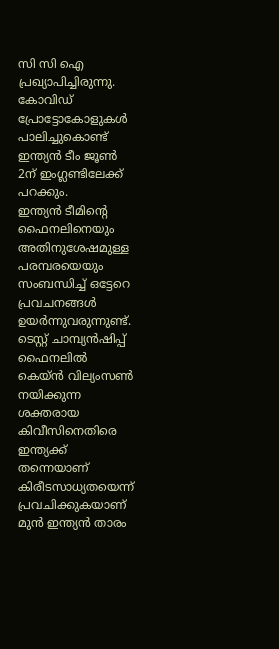സി സി ഐ പ്രഖ്യാപിച്ചിരുന്നു. കോവിഡ് പ്രോട്ടോകോളുകൾ പാലിച്ചുകൊണ്ട് ഇന്ത്യൻ ടീം ജൂൺ 2ന് ഇംഗ്ലണ്ടിലേക്ക് പറക്കും.
ഇന്ത്യൻ ടീമിന്റെ ഫൈനലിനെയും അതിനുശേഷമുള്ള പരമ്പരയെയും സംബന്ധിച്ച് ഒട്ടേറെ പ്രവചനങ്ങൾ ഉയർന്നുവരുന്നുണ്ട്. ടെസ്റ്റ്‌ ചാമ്പ്യൻഷിപ്പ് ഫൈനലിൽ കെയ്ൻ വില്യംസൺ നയിക്കുന്ന ശക്തരായ കിവീസിനെതിരെ ഇന്ത്യക്ക് തന്നെയാണ് കിരീടസാധ്യതയെന്ന് പ്രവചിക്കുകയാണ് മുന്‍ ഇന്ത്യന്‍ താരം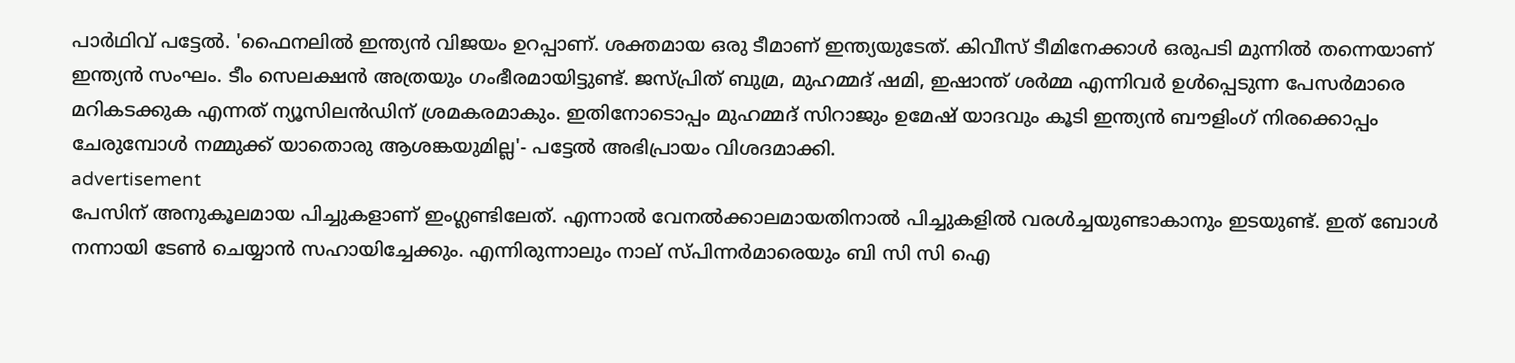പാര്‍ഥിവ് പട്ടേല്‍. 'ഫൈനലില്‍ ഇന്ത്യന്‍ വിജയം ഉറപ്പാണ്‌. ശക്തമായ ഒരു ടീമാണ് ഇന്ത്യയുടേത്. കിവീസ് ടീമിനേക്കാള്‍ ഒരുപടി മുന്നില്‍ തന്നെയാണ് ഇന്ത്യന്‍ സംഘം. ടീം സെലക്ഷൻ അത്രയും ഗംഭീരമായിട്ടുണ്ട്. ജസ്പ്രിത് ബുമ്ര, മുഹമ്മദ് ഷമി, ഇഷാന്ത് ശര്‍മ്മ എന്നിവര്‍ ഉള്‍പ്പെടുന്ന പേസര്‍മാരെ മറികടക്കുക എന്നത് ന്യൂസിലൻഡിന് ശ്രമകരമാകും. ഇതിനോടൊപ്പം മുഹമ്മദ്‌ സിറാജും ഉമേഷ്‌ യാദവും കൂടി ഇന്ത്യന്‍ ബൗളിംഗ് നിരക്കൊപ്പം ചേരുമ്പോള്‍ നമ്മുക്ക് യാതൊരു ആശങ്കയുമില്ല'- പട്ടേല്‍ അഭിപ്രായം വിശദമാക്കി.
advertisement
പേസിന് അനുകൂലമായ പിച്ചുകളാണ് ഇംഗ്ലണ്ടിലേത്. എന്നാൽ വേനൽക്കാലമായതിനാൽ പിച്ചുകളിൽ വരൾച്ചയുണ്ടാകാനും ഇടയുണ്ട്. ഇത്‌ ബോൾ നന്നായി ടേൺ ചെയ്യാൻ സഹായിച്ചേക്കും. എന്നിരുന്നാലും നാല് സ്പിന്നർമാരെയും ബി സി സി ഐ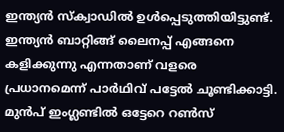ഇന്ത്യൻ സ്‌ക്വാഡിൽ ഉൾപ്പെടുത്തിയിട്ടുണ്ട്. ഇന്ത്യന്‍ ബാറ്റിങ്ങ് ലൈനപ്പ് എങ്ങനെ കളിക്കുന്നു എന്നതാണ് വളരെ പ്രധാനമെന്ന് പാര്‍ഥിവ് പട്ടേല്‍ ചൂണ്ടിക്കാട്ടി. മുന്‍പ് ഇംഗ്ലണ്ടില്‍ ഒട്ടേറെ റണ്‍സ്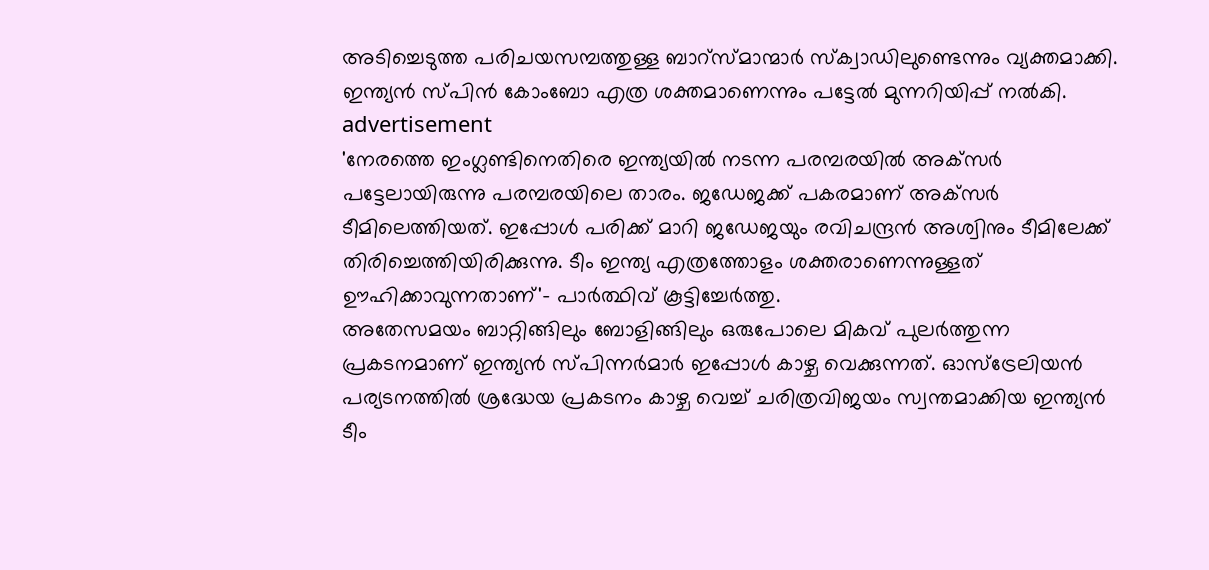അടിച്ചെടുത്ത പരിചയസമ്പത്തുള്ള ബാറ്സ്മാന്മാര്‍ സ്‌ക്വാഡിലുണ്ടെന്നും വ്യക്തമാക്കി. ഇന്ത്യന്‍ സ്പിന്‍ കോംബോ എത്ര ശക്തമാണെന്നും പട്ടേല്‍ മുന്നറിയിപ്പ് നല്‍കി.
advertisement
'നേരത്തെ ഇംഗ്ലണ്ടിനെതിരെ ഇന്ത്യയില്‍ നടന്ന പരമ്പരയില്‍ അക്‌സര്‍ പട്ടേലായിരുന്നു പരമ്പരയിലെ താരം. ജഡേജക്ക് പകരമാണ് അക്‌സര്‍ ടീമിലെത്തിയത്. ഇപ്പോള്‍ പരിക്ക് മാറി ജഡേജയും രവിചന്ദ്രന്‍ അശ്വിനും ടീമിലേക്ക് തിരിച്ചെത്തിയിരിക്കുന്നു. ടീം ഇന്ത്യ എത്രത്തോളം ശക്തരാണെന്നുള്ളത് ഊഹിക്കാവുന്നതാണ്'- പാര്‍ത്ഥിവ് കൂട്ടിച്ചേർത്തു.
അതേസമയം ബാറ്റിങ്ങിലും ബോളിങ്ങിലും ഒരുപോലെ മികവ് പുലർത്തുന്ന പ്രകടനമാണ് ഇന്ത്യൻ സ്പിന്നർമാർ ഇപ്പോൾ കാഴ്ച വെക്കുന്നത്. ഓസ്ട്രേലിയന്‍ പര്യടനത്തില്‍ ശ്രദ്ധേയ പ്രകടനം കാഴ്ച വെച്ച് ചരിത്രവിജയം സ്വന്തമാക്കിയ ഇന്ത്യൻ ടീം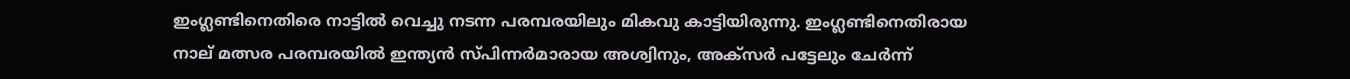ഇംഗ്ല‌ണ്ടിനെതിരെ നാട്ടില്‍ വെച്ചു നടന്ന പരമ്പരയിലും മികവു കാട്ടിയിരുന്നു. ഇംഗ്ലണ്ടിനെതിരായ നാല് മത്സര പരമ്പരയില്‍ ഇന്ത്യ‌ന്‍ സ്പിന്നര്‍മാരായ അശ്വിനും, അക്സര്‍ പട്ടേലും ചേര്‍ന്ന്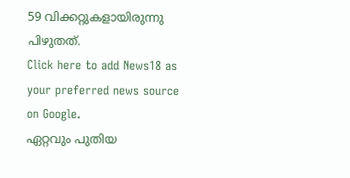59 വിക്കറ്റുകളായിരുന്നു പിഴുതത്.
Click here to add News18 as your preferred news source on Google.
ഏറ്റവും പുതിയ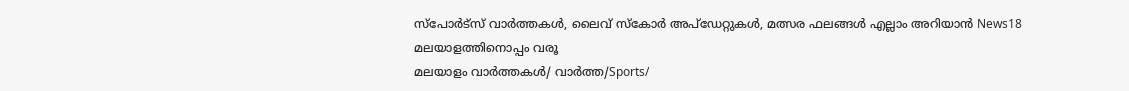സ്പോർട്സ് വാർത്തകൾ, ലൈവ് സ്കോർ അപ്ഡേറ്റുകൾ, മത്സര ഫലങ്ങൾ എല്ലാം അറിയാൻ News18 മലയാളത്തിനൊപ്പം വരൂ
മലയാളം വാർത്തകൾ/ വാർത്ത/Sports/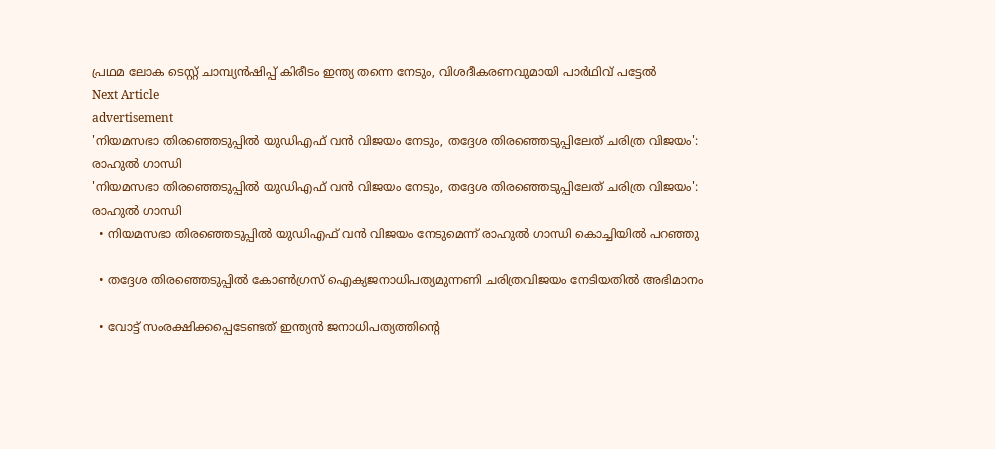പ്രഥമ ലോക ടെസ്റ്റ്‌ ചാമ്പ്യൻഷിപ്പ് കിരീടം ഇന്ത്യ തന്നെ നേടും, വിശദീകരണവുമായി പാർഥിവ് പട്ടേൽ
Next Article
advertisement
'നിയമസഭാ തിരഞ്ഞെടുപ്പില്‍ യുഡിഎഫ് വന്‍ വിജയം നേടും, തദ്ദേശ തിരഞ്ഞെടുപ്പിലേത് ചരിത്ര വിജയം': രാഹുൽ ഗാന്ധി
'നിയമസഭാ തിരഞ്ഞെടുപ്പില്‍ യുഡിഎഫ് വന്‍ വിജയം നേടും, തദ്ദേശ തിരഞ്ഞെടുപ്പിലേത് ചരിത്ര വിജയം': രാഹുൽ ഗാന്ധി
  • നിയമസഭാ തിരഞ്ഞെടുപ്പില്‍ യുഡിഎഫ് വന്‍ വിജയം നേടുമെന്ന് രാഹുല്‍ ഗാന്ധി കൊച്ചിയില്‍ പറഞ്ഞു

  • തദ്ദേശ തിരഞ്ഞെടുപ്പില്‍ കോണ്‍ഗ്രസ് ഐക്യജനാധിപത്യമുന്നണി ചരിത്രവിജയം നേടിയതില്‍ അഭിമാനം

  • വോട്ട് സംരക്ഷിക്കപ്പെടേണ്ടത് ഇന്ത്യന്‍ ജനാധിപത്യത്തിന്റെ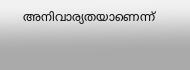അനിവാര്യതയാണെന്ന്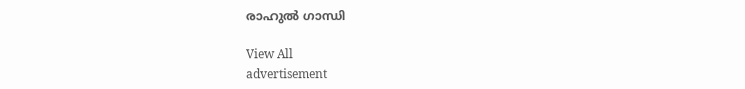രാഹുല്‍ ഗാന്ധി

View All
advertisement